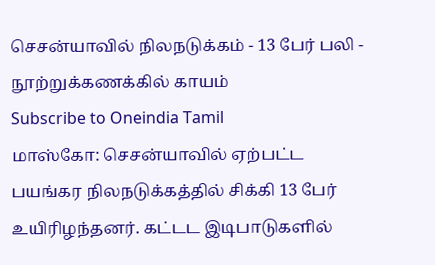செசன்யாவில் நிலநடுக்கம் - 13 பேர் பலி - நூற்றுக்கணக்கில் காயம்
Subscribe to Oneindia Tamil
மாஸ்கோ: செசன்யாவில் ஏற்பட்ட பயங்கர நிலநடுக்கத்தில் சிக்கி 13 பேர் உயிரிழந்தனர். கட்டட இடிபாடுகளில்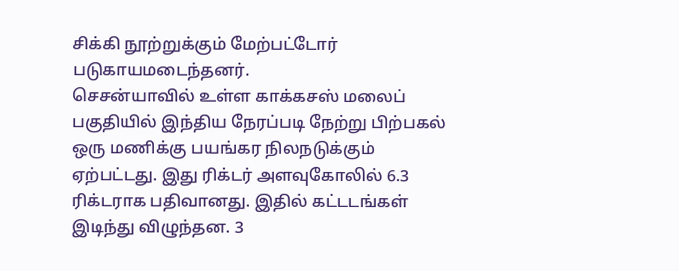சிக்கி நூற்றுக்கும் மேற்பட்டோர் படுகாயமடைந்தனர்.
செசன்யாவில் உள்ள காக்கசஸ் மலைப் பகுதியில் இந்திய நேரப்படி நேற்று பிற்பகல் ஒரு மணிக்கு பயங்கர நிலநடுக்கும் ஏற்பட்டது. இது ரிக்டர் அளவுகோலில் 6.3 ரிக்டராக பதிவானது. இதில் கட்டடங்கள் இடிந்து விழுந்தன. 3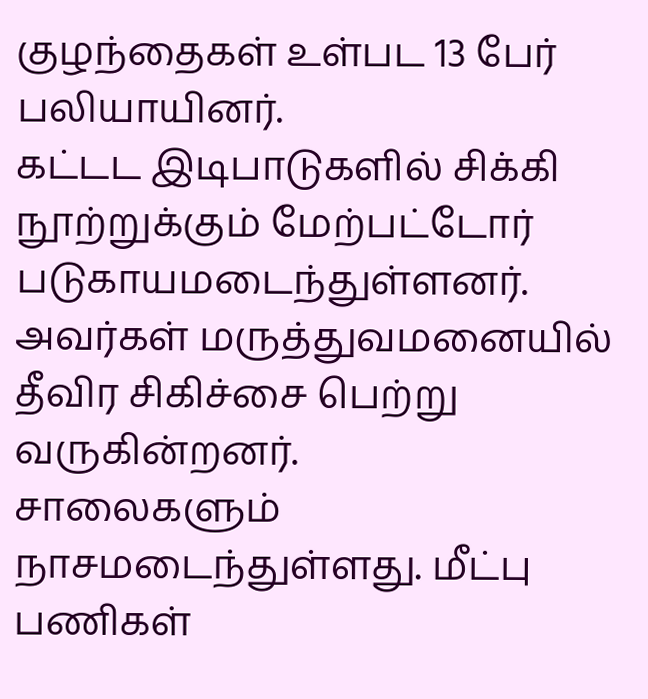குழந்தைகள் உள்பட 13 பேர் பலியாயினர்.
கட்டட இடிபாடுகளில் சிக்கி நூற்றுக்கும் மேற்பட்டோர் படுகாயமடைந்துள்ளனர். அவர்கள் மருத்துவமனையில் தீவிர சிகிச்சை பெற்று வருகின்றனர்.
சாலைகளும் நாசமடைந்துள்ளது. மீட்பு பணிகள்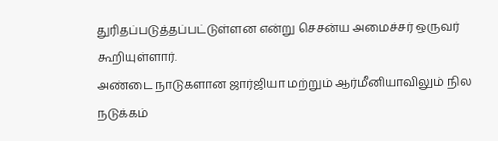துரிதப்படுத்தப்பட்டுள்ளன என்று செசன்ய அமைச்சர் ஒருவர் கூறியுள்ளார்.
அண்டை நாடுகளான ஜார்ஜியா மற்றும் ஆர்மீனியாவிலும் நில நடுக்கம்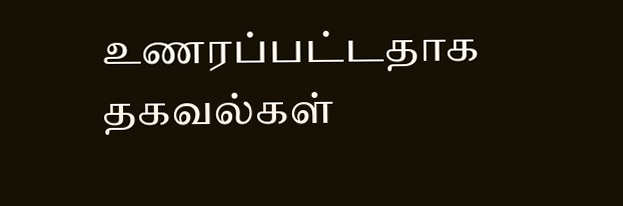உணரப்பட்டதாக தகவல்கள்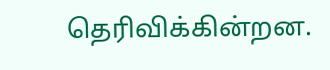தெரிவிக்கின்றன.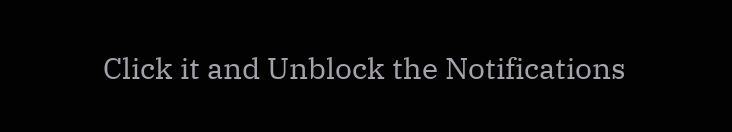Click it and Unblock the Notifications